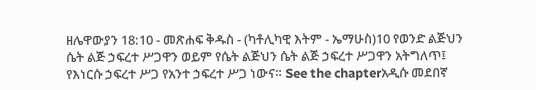ዘሌዋውያን 18:10 - መጽሐፍ ቅዱስ - (ካቶሊካዊ እትም - ኤማሁስ)10 የወንድ ልጅህን ሴት ልጅ ኃፍረተ ሥጋዋን ወይም የሴት ልጅህን ሴት ልጅ ኃፍረተ ሥጋዋን አትግለጥ፤ የእነርሱ ኃፍረተ ሥጋ የአንተ ኃፍረተ ሥጋ ነውና። See the chapterአዲሱ መደበኛ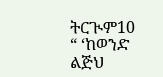ትርጒም10 “ ‘ከወንድ ልጅህ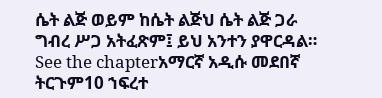ሴት ልጅ ወይም ከሴት ልጅህ ሴት ልጅ ጋራ ግብረ ሥጋ አትፈጽም፤ ይህ አንተን ያዋርዳል። See the chapterአማርኛ አዲሱ መደበኛ ትርጉም10 ኀፍረተ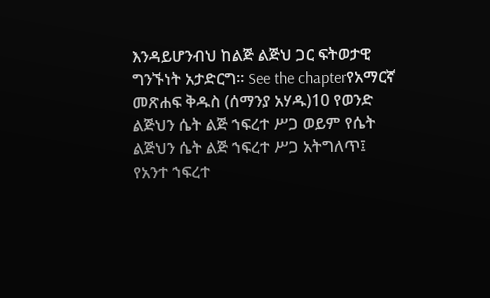እንዳይሆንብህ ከልጅ ልጅህ ጋር ፍትወታዊ ግንኙነት አታድርግ። See the chapterየአማርኛ መጽሐፍ ቅዱስ (ሰማንያ አሃዱ)10 የወንድ ልጅህን ሴት ልጅ ኀፍረተ ሥጋ ወይም የሴት ልጅህን ሴት ልጅ ኀፍረተ ሥጋ አትግለጥ፤ የአንተ ኀፍረተ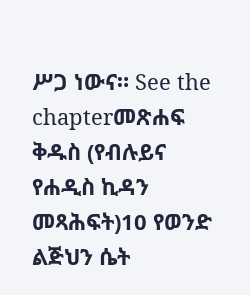ሥጋ ነውና። See the chapterመጽሐፍ ቅዱስ (የብሉይና የሐዲስ ኪዳን መጻሕፍት)10 የወንድ ልጅህን ሴት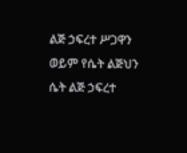ልጅ ኃፍረተ ሥጋዋን ወይም የሴት ልጅህን ሴት ልጅ ኃፍረተ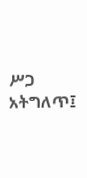ሥጋ አትግለጥ፤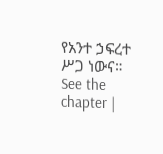የአንተ ኃፍረተ ሥጋ ነውና። See the chapter |